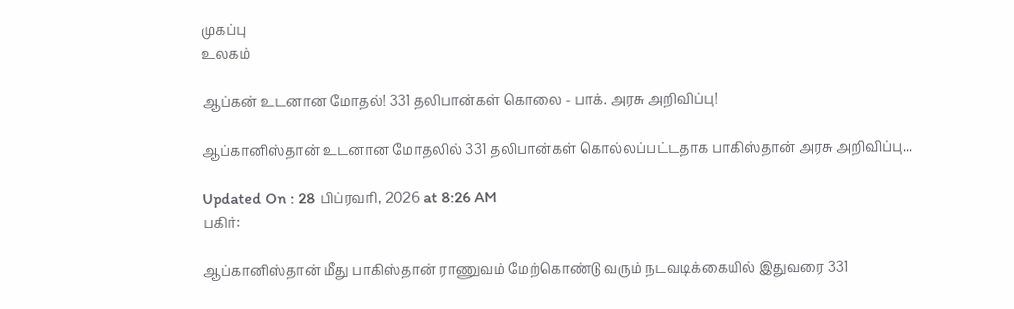முகப்பு
உலகம்

ஆப்கன் உடனான மோதல்! 331 தலிபான்கள் கொலை - பாக். அரசு அறிவிப்பு!

ஆப்கானிஸ்தான் உடனான மோதலில் 331 தலிபான்கள் கொல்லப்பட்டதாக பாகிஸ்தான் அரசு அறிவிப்பு...

Updated On : 28 பிப்ரவரி, 2026 at 8:26 AM
பகிர்:

ஆப்கானிஸ்தான் மீது பாகிஸ்தான் ராணுவம் மேற்கொண்டு வரும் நடவடிக்கையில் இதுவரை 331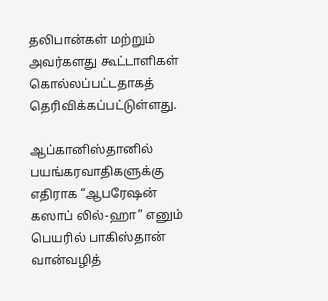தலிபான்கள் மற்றும் அவர்களது கூட்டாளிகள் கொல்லப்பட்டதாகத் தெரிவிக்கப்பட்டுள்ளது.

ஆப்கானிஸ்தானில் பயங்கரவாதிகளுக்கு எதிராக “ஆபரேஷன் கஸாப் லில்-ஹா” எனும் பெயரில் பாகிஸ்தான் வான்வழித்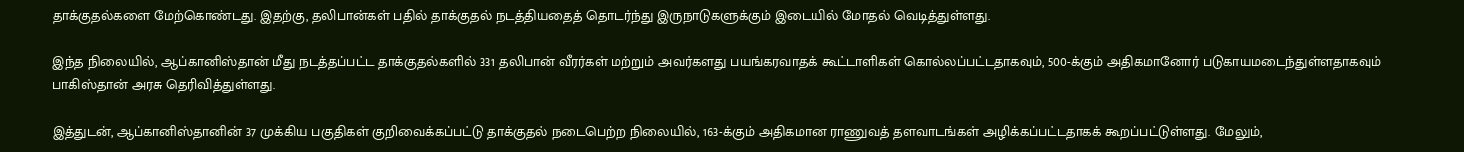தாக்குதல்களை மேற்கொண்டது. இதற்கு, தலிபான்கள் பதில் தாக்குதல் நடத்தியதைத் தொடர்ந்து இருநாடுகளுக்கும் இடையில் மோதல் வெடித்துள்ளது.

இந்த நிலையில், ஆப்கானிஸ்தான் மீது நடத்தப்பட்ட தாக்குதல்களில் 331 தலிபான் வீரர்கள் மற்றும் அவர்களது பயங்கரவாதக் கூட்டாளிகள் கொல்லப்பட்டதாகவும், 500-க்கும் அதிகமானோர் படுகாயமடைந்துள்ளதாகவும் பாகிஸ்தான் அரசு தெரிவித்துள்ளது.

இத்துடன், ஆப்கானிஸ்தானின் 37 முக்கிய பகுதிகள் குறிவைக்கப்பட்டு தாக்குதல் நடைபெற்ற நிலையில், 163-க்கும் அதிகமான ராணுவத் தளவாடங்கள் அழிக்கப்பட்டதாகக் கூறப்பட்டுள்ளது. மேலும்,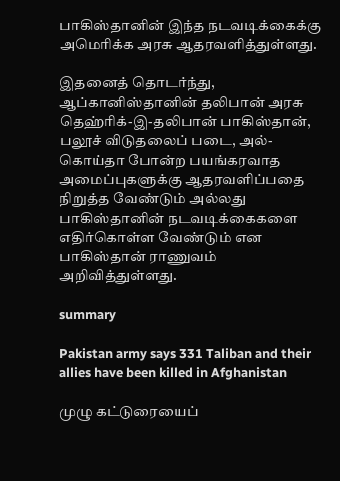பாகிஸ்தானின் இந்த நடவடிக்கைக்கு அமெரிக்க அரசு ஆதரவளித்துள்ளது.

இதனைத் தொடர்ந்து, ஆப்கானிஸ்தானின் தலிபான் அரசு தெஹ்ரிக்-இ-தலிபான் பாகிஸ்தான், பலூச் விடுதலைப் படை, அல்-கொய்தா போன்ற பயங்கரவாத அமைப்புகளுக்கு ஆதரவளிப்பதை நிறுத்த வேண்டும் அல்லது பாகிஸ்தானின் நடவடிக்கைகளை எதிர்கொள்ள வேண்டும் என பாகிஸ்தான் ராணுவம் அறிவித்துள்ளது.

summary

Pakistan army says 331 Taliban and their allies have been killed in Afghanistan

முழு கட்டுரையைப்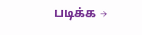படிக்க →